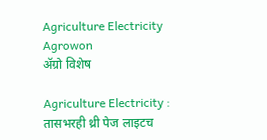Agriculture Electricity  Agrowon
ॲग्रो विशेष

Agriculture Electricity : तासभरही थ्री पेज लाइटच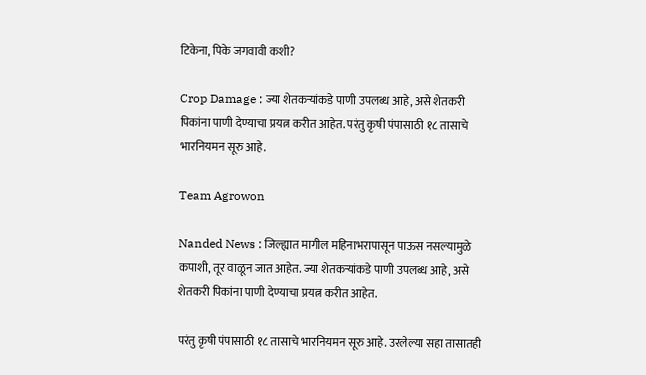टिकेना, पिके जगवावी कशी?

Crop Damage : ज्या शेतकऱ्‍यांकडे पाणी उपलब्ध आहे, असे शेतकरी पिकांना पाणी देण्याचा प्रयत्न करीत आहेत. परंतु कृषी पंपासाठी १८ तासाचे भारनियमन सूरु आहे.

Team Agrowon

Nanded News : जिल्ह्यात मागील महिनाभरापासून पाऊस नसल्यामुळे कपाशी, तूर वाळून जात आहेत. ज्या शेतकऱ्‍यांकडे पाणी उपलब्ध आहे, असे शेतकरी पिकांना पाणी देण्याचा प्रयत्न करीत आहेत.

परंतु कृषी पंपासाठी १८ तासाचे भारनियमन सूरु आहे. उरलेल्या सहा तासातही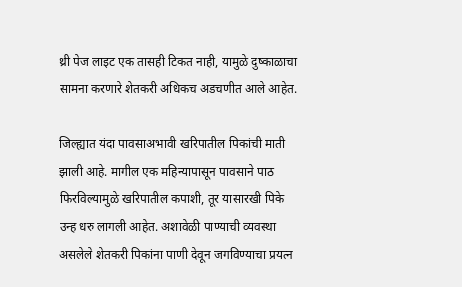थ्री पेज लाइट एक तासही टिकत नाही, यामुळे दुष्काळाचा सामना करणारे शेतकरी अधिकच अडचणीत आले आहेत.

जिल्ह्यात यंदा पावसाअभावी खरिपातील पिकांची माती झाली आहे. मागील एक महिन्यापासून पावसाने पाठ फिरविल्यामुळे खरिपातील कपाशी, तूर यासारखी पिके उन्ह धरु लागली आहेत. अशावेळी पाण्याची व्यवस्था असलेले शेतकरी पिकांना पाणी देवून जगविण्याचा प्रयत्न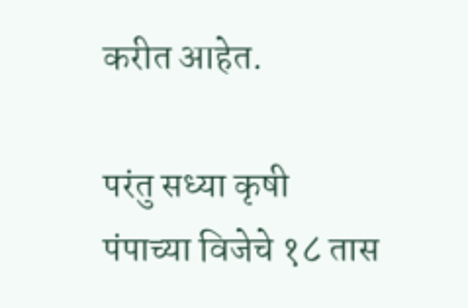करीत आहेत.

परंतु सध्या कृषी पंपाच्या विजेचे १८ तास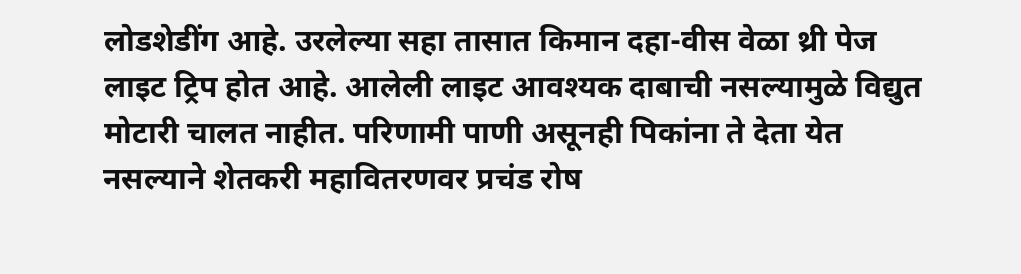लोडशेडींग आहे. उरलेल्या सहा तासात किमान दहा-वीस वेळा थ्री पेज लाइट ट्रिप होत आहे. आलेली लाइट आवश्यक दाबाची नसल्यामुळे विद्युत मोटारी चालत नाहीत. परिणामी पाणी असूनही पिकांना ते देता येत नसल्याने शेतकरी महावितरणवर प्रचंड रोष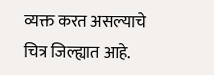व्यक्त करत असल्याचे चित्र जिल्ह्यात आहे.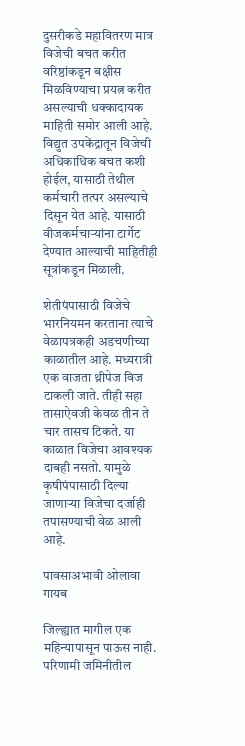दुसरीकडे महावितरण मात्र विजेची बचत करीत वरिष्ठांकडून बक्षीस मिळविण्याचा प्रयत्न करीत असल्याची धक्कादायक माहिती समोर आली आहे. विद्युत उपकेंद्रातून विजेची अधिकाधिक बचत कशी होईल, यासाठी तेथील कर्मचारी तत्पर असल्याचे दिसून येत आहे. यासाठी वीजकर्मचाऱ्यांना टार्गेट देण्यात आल्याची माहितीही सूत्रांकडून मिळाली.

शेतीपंपासाठी विजेचे भारनियमन करताना त्याचे वेळापत्रकही अडचणीच्या काळातील आहे. मध्यरात्री एक वाजता थ्रीपेज विज टाकली जाते. तीही सहा तासाऐवजी केवळ तीन ते चार तासच टिकते. या काळात विजेचा आवश्यक दाबही नसतो. यामुळे कृषीपंपासाठी दिल्या जाणाऱ्या विजेचा दर्जाही तपासण्याची वेळ आली आहे.

पावसाअभावी ओलावा गायब

जिल्ह्यात मागील एक महिन्यापासून पाऊस नाही. परिणामी जमिनीतील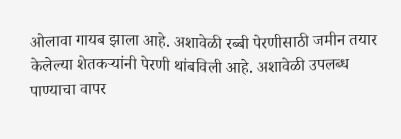ओलावा गायब झाला आहे. अशावेळी रब्बी पेरणीसाठी जमीन तयार केलेल्या शेतकऱ्यांनी पेरणी थांबविली आहे. अशावेळी उपलब्ध पाण्याचा वापर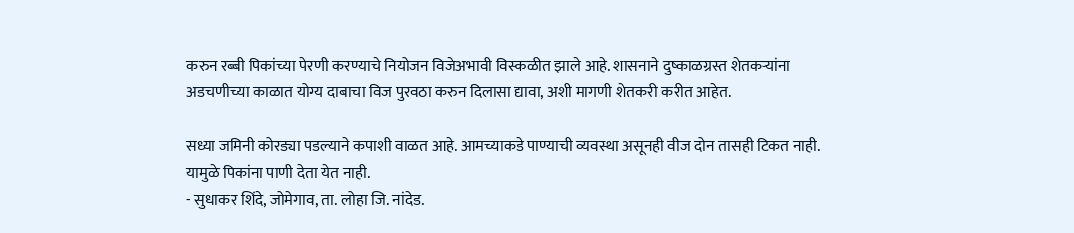करुन रब्बी पिकांच्या पेरणी करण्याचे नियोजन विजेअभावी विस्कळीत झाले आहे. शासनाने दुष्काळग्रस्त शेतकऱ्यांना अडचणीच्या काळात योग्य दाबाचा विज पुरवठा करुन दिलासा द्यावा, अशी मागणी शेतकरी करीत आहेत.

सध्या जमिनी कोरड्या पडल्याने कपाशी वाळत आहे. आमच्याकडे पाण्याची व्यवस्था असूनही वीज दोन तासही टिकत नाही. यामुळे पिकांना पाणी देता येत नाही.
- सुधाकर शिंदे, जोमेगाव, ता. लोहा जि. नांदेड.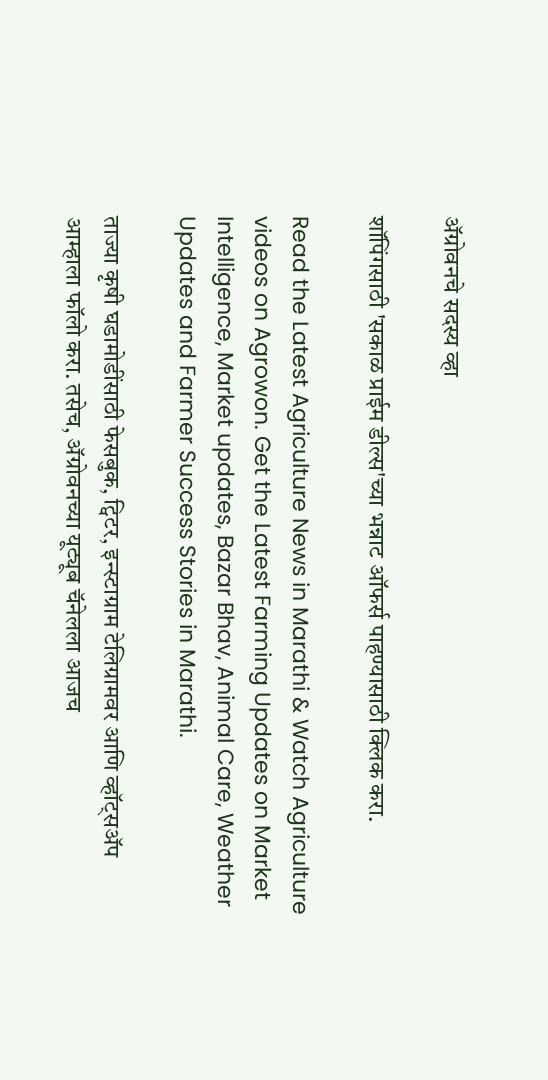ॲग्रोवनचे सदस्य व्हा

शॉपिंगसाठी 'सकाळ प्राईम डील्स'च्या भन्नाट ऑफर्स पाहण्यासाठी क्लिक करा.

Read the Latest Agriculture News in Marathi & Watch Agriculture videos on Agrowon. Get the Latest Farming Updates on Market Intelligence, Market updates, Bazar Bhav, Animal Care, Weather Updates and Farmer Success Stories in Marathi.

ताज्या कृषी घडामोडींसाठी फेसबुक, ट्विटर, इन्स्टाग्राम टेलिग्रामवर आणि व्हॉट्सॲप आम्हाला फॉलो करा. तसेच, ॲग्रोवनच्या यूट्यूब चॅनेलला आजच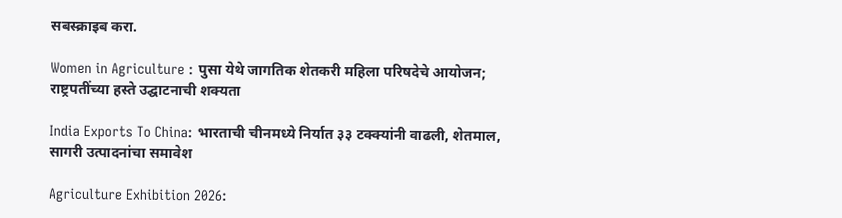सबस्क्राइब करा.

Women in Agriculture : पुसा येथे जागतिक शेतकरी महिला परिषदेचे आयोजन; राष्ट्रपतींच्या हस्ते उद्घाटनाची शक्यता

India Exports To China: भारताची चीनमध्ये निर्यात ३३ टक्क्यांनी वाढली, शेतमाल, सागरी उत्पादनांचा समावेश

Agriculture Exhibition 2026: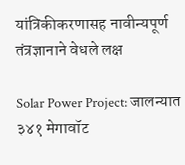यांत्रिकीकरणासह नावीन्यपूर्ण तंत्रज्ञानाने वेधले लक्ष

Solar Power Project: जालन्यात ३४१ मेगावॉट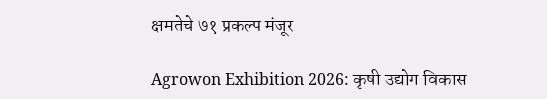क्षमतेचे ७१ प्रकल्प मंजूर

Agrowon Exhibition 2026: कृषी उद्योग विकास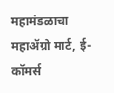महामंडळाचा महाॲग्रो मार्ट, ई-कॉमर्स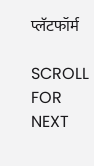प्लॅटफॉर्म

SCROLL FOR NEXT